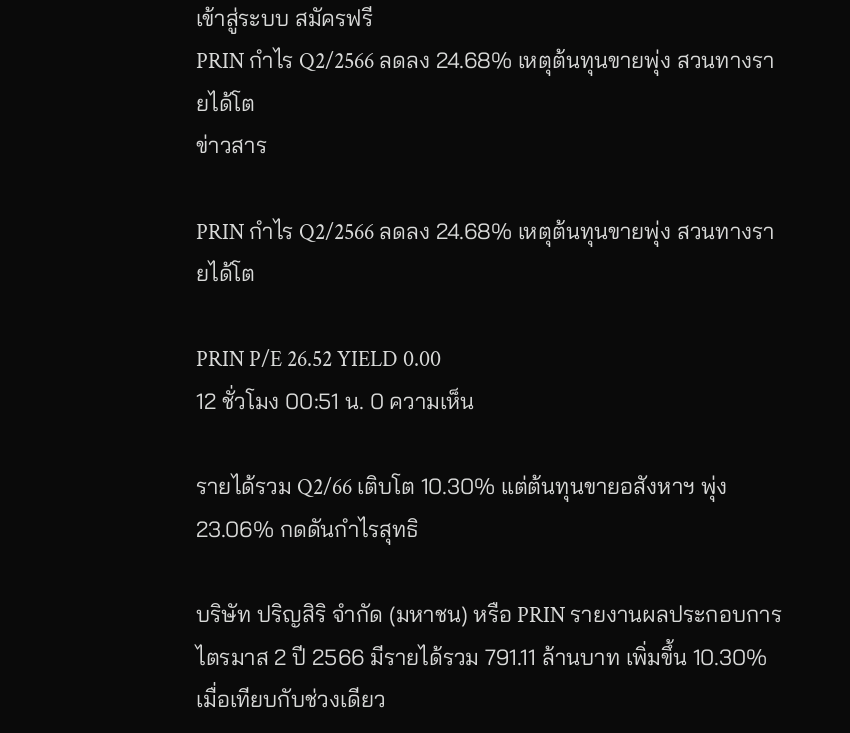เข้าสู่ระบบ สมัครฟรี
PRIN กำไร Q2/2566 ลดลง 24.68% เหตุต้นทุนขายพุ่ง สวนทางรายได้โต
ข่าวสาร

PRIN กำไร Q2/2566 ลดลง 24.68% เหตุต้นทุนขายพุ่ง สวนทางรายได้โต

PRIN P/E 26.52 YIELD 0.00
12 ชั่วโมง 00:51 น. 0 ความเห็น

รายได้รวม Q2/66 เติบโต 10.30% แต่ต้นทุนขายอสังหาฯ พุ่ง 23.06% กดดันกำไรสุทธิ

บริษัท ปริญสิริ จำกัด (มหาชน) หรือ PRIN รายงานผลประกอบการไตรมาส 2 ปี 2566 มีรายได้รวม 791.11 ล้านบาท เพิ่มขึ้น 10.30% เมื่อเทียบกับช่วงเดียว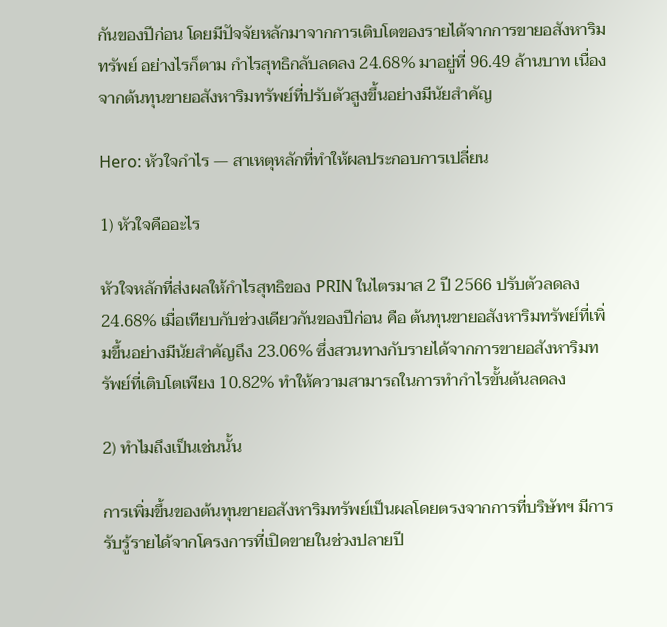กันของปีก่อน โดยมีปัจจัยหลักมาจากการเติบโตของรายได้จากการขายอสังหาริมทรัพย์ อย่างไรก็ตาม กำไรสุทธิกลับลดลง 24.68% มาอยู่ที่ 96.49 ล้านบาท เนื่องจากต้นทุนขายอสังหาริมทรัพย์ที่ปรับตัวสูงขึ้นอย่างมีนัยสำคัญ

Hero: หัวใจกำไร — สาเหตุหลักที่ทำให้ผลประกอบการเปลี่ยน

1) หัวใจคืออะไร

หัวใจหลักที่ส่งผลให้กำไรสุทธิของ PRIN ในไตรมาส 2 ปี 2566 ปรับตัวลดลง 24.68% เมื่อเทียบกับช่วงเดียวกันของปีก่อน คือ ต้นทุนขายอสังหาริมทรัพย์ที่เพิ่มขึ้นอย่างมีนัยสำคัญถึง 23.06% ซึ่งสวนทางกับรายได้จากการขายอสังหาริมทรัพย์ที่เติบโตเพียง 10.82% ทำให้ความสามารถในการทำกำไรขั้นต้นลดลง

2) ทำไมถึงเป็นเช่นนั้น

การเพิ่มขึ้นของต้นทุนขายอสังหาริมทรัพย์เป็นผลโดยตรงจากการที่บริษัทฯ มีการรับรู้รายได้จากโครงการที่เปิดขายในช่วงปลายปี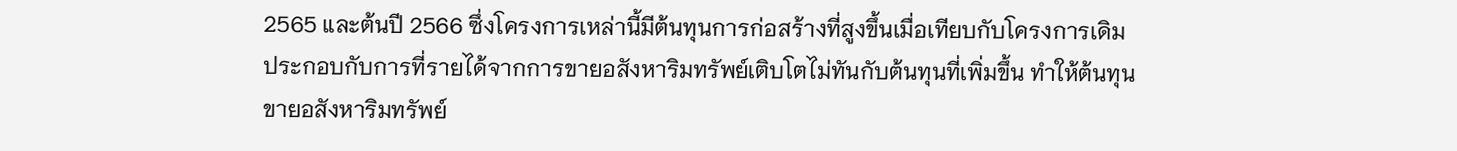2565 และต้นปี 2566 ซึ่งโครงการเหล่านี้มีต้นทุนการก่อสร้างที่สูงขึ้นเมื่อเทียบกับโครงการเดิม ประกอบกับการที่รายได้จากการขายอสังหาริมทรัพย์เติบโตไม่ทันกับต้นทุนที่เพิ่มขึ้น ทำให้ต้นทุนขายอสังหาริมทรัพย์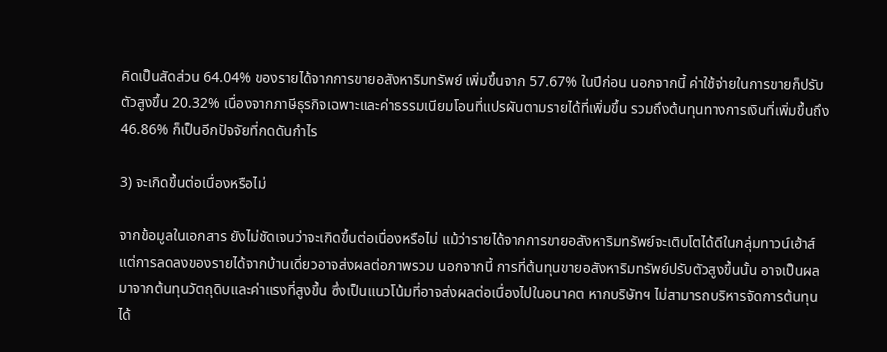คิดเป็นสัดส่วน 64.04% ของรายได้จากการขายอสังหาริมทรัพย์ เพิ่มขึ้นจาก 57.67% ในปีก่อน นอกจากนี้ ค่าใช้จ่ายในการขายก็ปรับตัวสูงขึ้น 20.32% เนื่องจากภาษีธุรกิจเฉพาะและค่าธรรมเนียมโอนที่แปรผันตามรายได้ที่เพิ่มขึ้น รวมถึงต้นทุนทางการเงินที่เพิ่มขึ้นถึง 46.86% ก็เป็นอีกปัจจัยที่กดดันกำไร

3) จะเกิดขึ้นต่อเนื่องหรือไม่

จากข้อมูลในเอกสาร ยังไม่ชัดเจนว่าจะเกิดขึ้นต่อเนื่องหรือไม่ แม้ว่ารายได้จากการขายอสังหาริมทรัพย์จะเติบโตได้ดีในกลุ่มทาวน์เฮ้าส์ แต่การลดลงของรายได้จากบ้านเดี่ยวอาจส่งผลต่อภาพรวม นอกจากนี้ การที่ต้นทุนขายอสังหาริมทรัพย์ปรับตัวสูงขึ้นนั้น อาจเป็นผลมาจากต้นทุนวัตถุดิบและค่าแรงที่สูงขึ้น ซึ่งเป็นแนวโน้มที่อาจส่งผลต่อเนื่องไปในอนาคต หากบริษัทฯ ไม่สามารถบริหารจัดการต้นทุนได้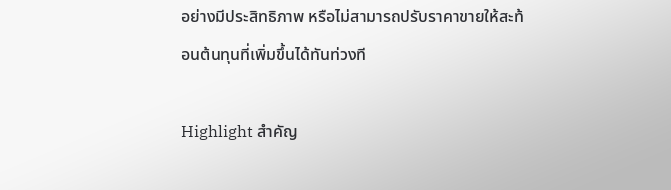อย่างมีประสิทธิภาพ หรือไม่สามารถปรับราคาขายให้สะท้อนต้นทุนที่เพิ่มขึ้นได้ทันท่วงที

Highlight สำคัญ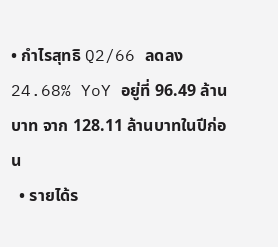• กำไรสุทธิ Q2/66 ลดลง 24.68% YoY อยู่ที่ 96.49 ล้านบาท จาก 128.11 ล้านบาทในปีก่อน
  • รายได้ร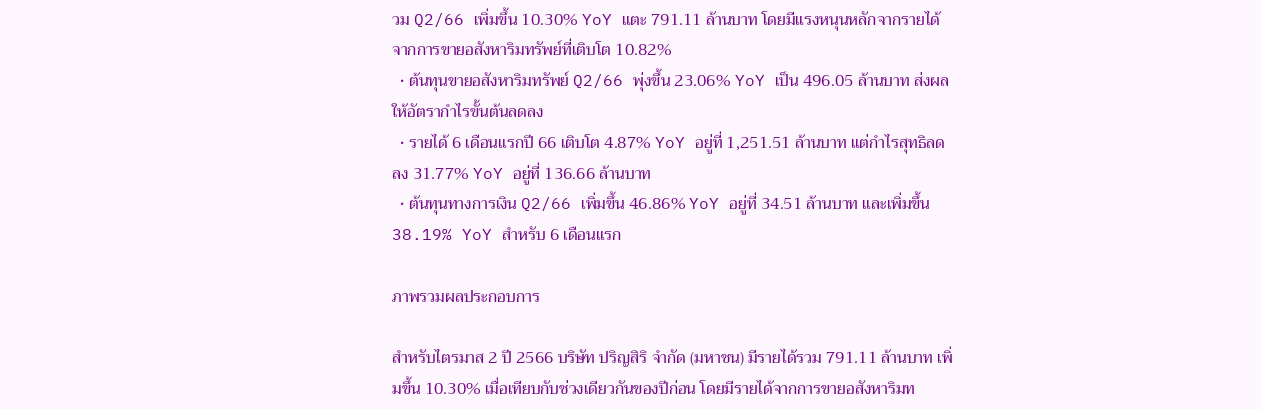วม Q2/66 เพิ่มขึ้น 10.30% YoY แตะ 791.11 ล้านบาท โดยมีแรงหนุนหลักจากรายได้จากการขายอสังหาริมทรัพย์ที่เติบโต 10.82%
  • ต้นทุนขายอสังหาริมทรัพย์ Q2/66 พุ่งขึ้น 23.06% YoY เป็น 496.05 ล้านบาท ส่งผลให้อัตรากำไรขั้นต้นลดลง
  • รายได้ 6 เดือนแรกปี 66 เติบโต 4.87% YoY อยู่ที่ 1,251.51 ล้านบาท แต่กำไรสุทธิลดลง 31.77% YoY อยู่ที่ 136.66 ล้านบาท
  • ต้นทุนทางการเงิน Q2/66 เพิ่มขึ้น 46.86% YoY อยู่ที่ 34.51 ล้านบาท และเพิ่มขึ้น 38.19% YoY สำหรับ 6 เดือนแรก

ภาพรวมผลประกอบการ

สำหรับไตรมาส 2 ปี 2566 บริษัท ปริญสิริ จำกัด (มหาชน) มีรายได้รวม 791.11 ล้านบาท เพิ่มขึ้น 10.30% เมื่อเทียบกับช่วงเดียวกันของปีก่อน โดยมีรายได้จากการขายอสังหาริมท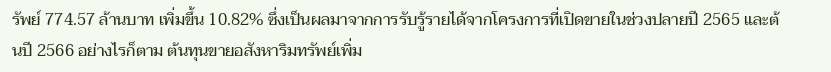รัพย์ 774.57 ล้านบาท เพิ่มขึ้น 10.82% ซึ่งเป็นผลมาจากการรับรู้รายได้จากโครงการที่เปิดขายในช่วงปลายปี 2565 และต้นปี 2566 อย่างไรก็ตาม ต้นทุนขายอสังหาริมทรัพย์เพิ่ม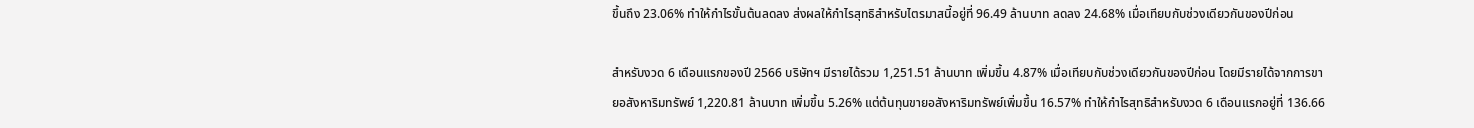ขึ้นถึง 23.06% ทำให้กำไรขั้นต้นลดลง ส่งผลให้กำไรสุทธิสำหรับไตรมาสนี้อยู่ที่ 96.49 ล้านบาท ลดลง 24.68% เมื่อเทียบกับช่วงเดียวกันของปีก่อน

สำหรับงวด 6 เดือนแรกของปี 2566 บริษัทฯ มีรายได้รวม 1,251.51 ล้านบาท เพิ่มขึ้น 4.87% เมื่อเทียบกับช่วงเดียวกันของปีก่อน โดยมีรายได้จากการขายอสังหาริมทรัพย์ 1,220.81 ล้านบาท เพิ่มขึ้น 5.26% แต่ต้นทุนขายอสังหาริมทรัพย์เพิ่มขึ้น 16.57% ทำให้กำไรสุทธิสำหรับงวด 6 เดือนแรกอยู่ที่ 136.66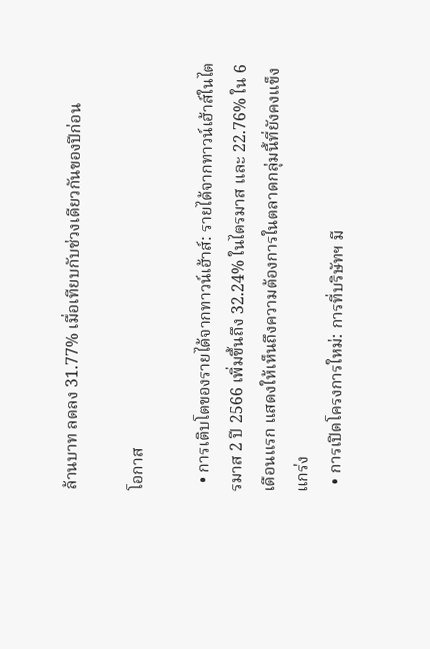ล้านบาท ลดลง 31.77% เมื่อเทียบกับช่วงเดียวกันของปีก่อน

โอกาส

  • การเติบโตของรายได้จากทาวน์เฮ้าส์: รายได้จากทาวน์เฮ้าส์ในไตรมาส 2 ปี 2566 เพิ่มขึ้นถึง 32.24% ในไตรมาส และ 22.76% ใน 6 เดือนแรก แสดงให้เห็นถึงความต้องการในตลาดกลุ่มนี้ที่ยังคงแข็งแกร่ง
  • การเปิดโครงการใหม่: การที่บริษัทฯ มี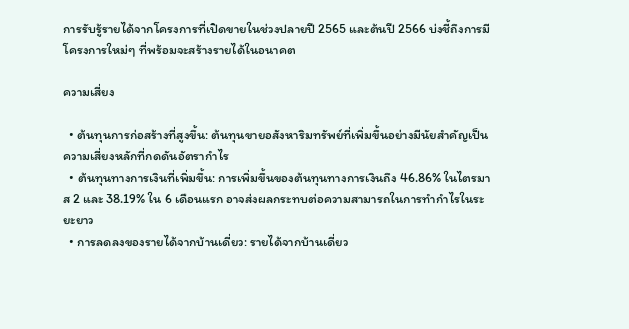การรับรู้รายได้จากโครงการที่เปิดขายในช่วงปลายปี 2565 และต้นปี 2566 บ่งชี้ถึงการมีโครงการใหม่ๆ ที่พร้อมจะสร้างรายได้ในอนาคต

ความเสี่ยง

  • ต้นทุนการก่อสร้างที่สูงขึ้น: ต้นทุนขายอสังหาริมทรัพย์ที่เพิ่มขึ้นอย่างมีนัยสำคัญเป็นความเสี่ยงหลักที่กดดันอัตรากำไร
  • ต้นทุนทางการเงินที่เพิ่มขึ้น: การเพิ่มขึ้นของต้นทุนทางการเงินถึง 46.86% ในไตรมาส 2 และ 38.19% ใน 6 เดือนแรก อาจส่งผลกระทบต่อความสามารถในการทำกำไรในระยะยาว
  • การลดลงของรายได้จากบ้านเดี่ยว: รายได้จากบ้านเดี่ยว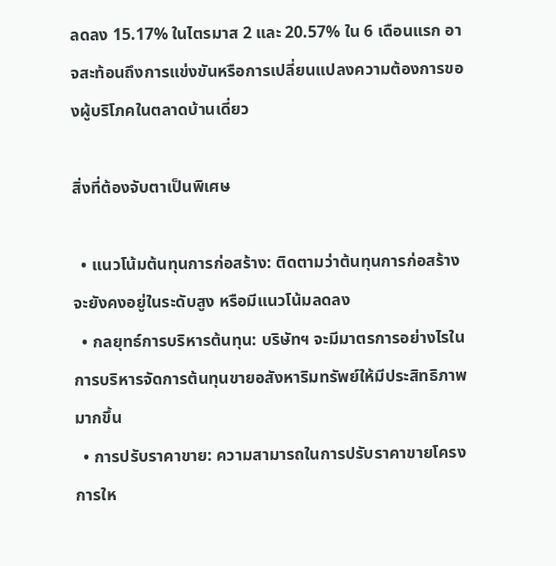ลดลง 15.17% ในไตรมาส 2 และ 20.57% ใน 6 เดือนแรก อาจสะท้อนถึงการแข่งขันหรือการเปลี่ยนแปลงความต้องการของผู้บริโภคในตลาดบ้านเดี่ยว

สิ่งที่ต้องจับตาเป็นพิเศษ

  • แนวโน้มต้นทุนการก่อสร้าง: ติดตามว่าต้นทุนการก่อสร้างจะยังคงอยู่ในระดับสูง หรือมีแนวโน้มลดลง
  • กลยุทธ์การบริหารต้นทุน: บริษัทฯ จะมีมาตรการอย่างไรในการบริหารจัดการต้นทุนขายอสังหาริมทรัพย์ให้มีประสิทธิภาพมากขึ้น
  • การปรับราคาขาย: ความสามารถในการปรับราคาขายโครงการให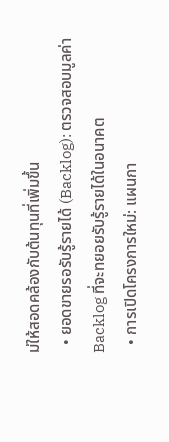ม่ให้สอดคล้องกับต้นทุนที่เพิ่มขึ้น
  • ยอดขายรอรับรู้รายได้ (Backlog): ตรวจสอบมูลค่า Backlog ที่จะทยอยรับรู้รายได้ในอนาคต
  • การเปิดโครงการใหม่: แผนกา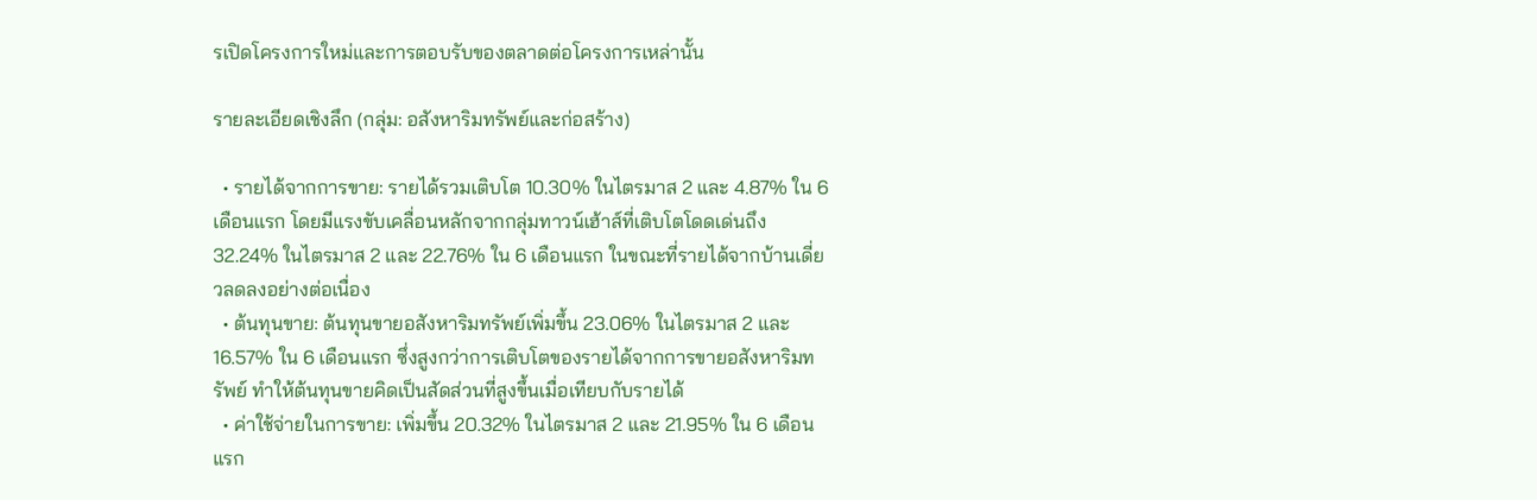รเปิดโครงการใหม่และการตอบรับของตลาดต่อโครงการเหล่านั้น

รายละเอียดเชิงลึก (กลุ่ม: อสังหาริมทรัพย์และก่อสร้าง)

  • รายได้จากการขาย: รายได้รวมเติบโต 10.30% ในไตรมาส 2 และ 4.87% ใน 6 เดือนแรก โดยมีแรงขับเคลื่อนหลักจากกลุ่มทาวน์เฮ้าส์ที่เติบโตโดดเด่นถึง 32.24% ในไตรมาส 2 และ 22.76% ใน 6 เดือนแรก ในขณะที่รายได้จากบ้านเดี่ยวลดลงอย่างต่อเนื่อง
  • ต้นทุนขาย: ต้นทุนขายอสังหาริมทรัพย์เพิ่มขึ้น 23.06% ในไตรมาส 2 และ 16.57% ใน 6 เดือนแรก ซึ่งสูงกว่าการเติบโตของรายได้จากการขายอสังหาริมทรัพย์ ทำให้ต้นทุนขายคิดเป็นสัดส่วนที่สูงขึ้นเมื่อเทียบกับรายได้
  • ค่าใช้จ่ายในการขาย: เพิ่มขึ้น 20.32% ในไตรมาส 2 และ 21.95% ใน 6 เดือนแรก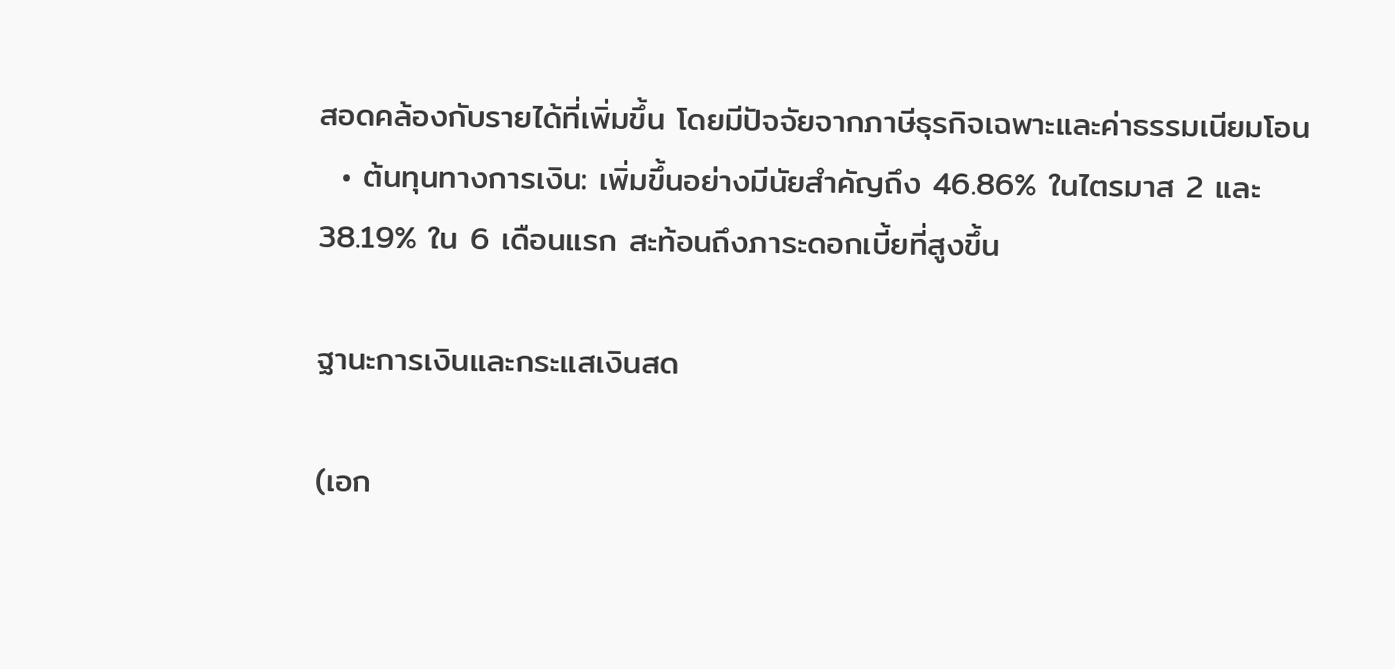สอดคล้องกับรายได้ที่เพิ่มขึ้น โดยมีปัจจัยจากภาษีธุรกิจเฉพาะและค่าธรรมเนียมโอน
  • ต้นทุนทางการเงิน: เพิ่มขึ้นอย่างมีนัยสำคัญถึง 46.86% ในไตรมาส 2 และ 38.19% ใน 6 เดือนแรก สะท้อนถึงภาระดอกเบี้ยที่สูงขึ้น

ฐานะการเงินและกระแสเงินสด

(เอก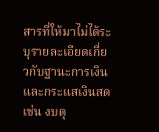สารที่ให้มาไม่ได้ระบุรายละเอียดเกี่ยวกับฐานะการเงินและกระแสเงินสด เช่น งบดุ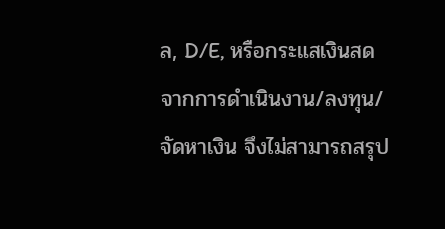ล, D/E, หรือกระแสเงินสดจากการดำเนินงาน/ลงทุน/จัดหาเงิน จึงไม่สามารถสรุป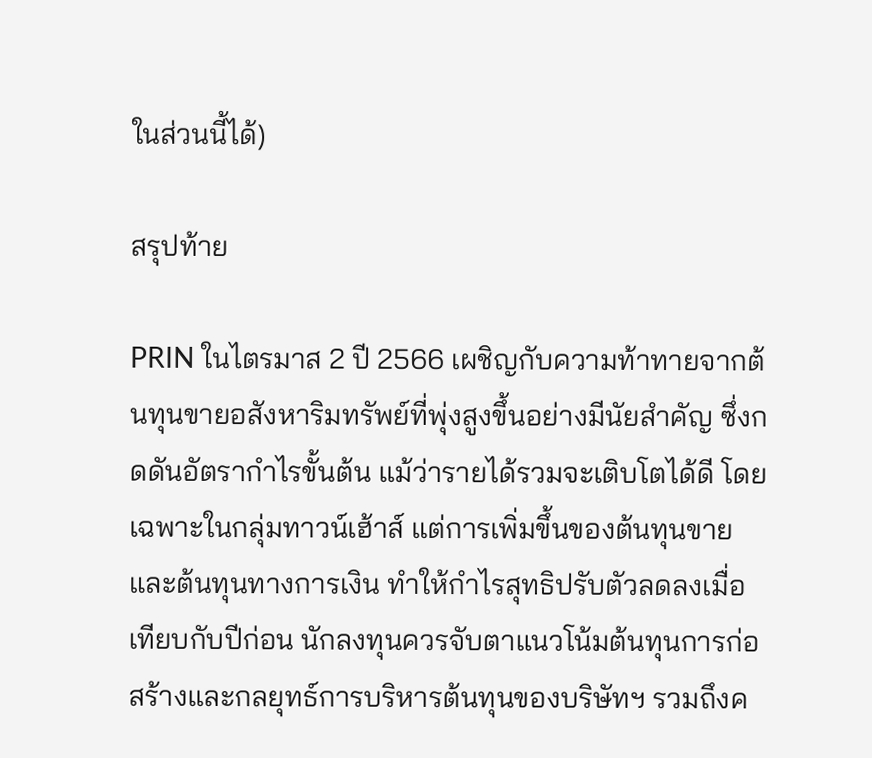ในส่วนนี้ได้)

สรุปท้าย

PRIN ในไตรมาส 2 ปี 2566 เผชิญกับความท้าทายจากต้นทุนขายอสังหาริมทรัพย์ที่พุ่งสูงขึ้นอย่างมีนัยสำคัญ ซึ่งกดดันอัตรากำไรขั้นต้น แม้ว่ารายได้รวมจะเติบโตได้ดี โดยเฉพาะในกลุ่มทาวน์เฮ้าส์ แต่การเพิ่มขึ้นของต้นทุนขายและต้นทุนทางการเงิน ทำให้กำไรสุทธิปรับตัวลดลงเมื่อเทียบกับปีก่อน นักลงทุนควรจับตาแนวโน้มต้นทุนการก่อสร้างและกลยุทธ์การบริหารต้นทุนของบริษัทฯ รวมถึงค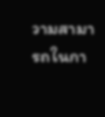วามสามารถในกา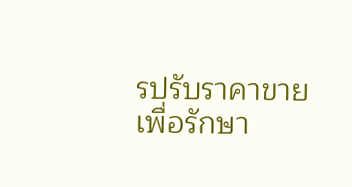รปรับราคาขายเพื่อรักษา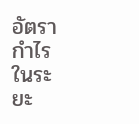อัตรากำไรในระยะ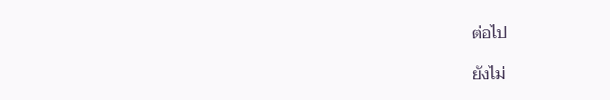ต่อไป

ยังไม่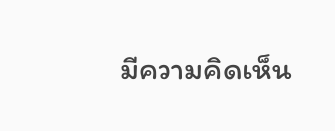มีความคิดเห็น